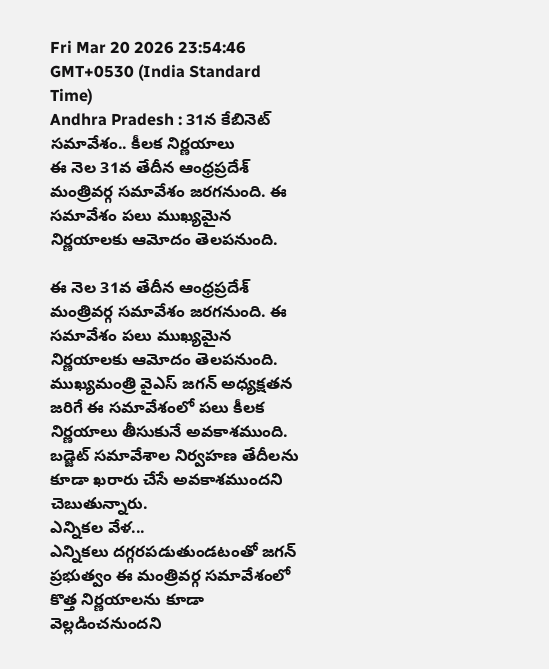Fri Mar 20 2026 23:54:46 GMT+0530 (India Standard Time)
Andhra Pradesh : 31న కేబినెట్ సమావేశం.. కీలక నిర్ణయాలు
ఈ నెల 31వ తేదీన ఆంధ్రప్రదేశ్ మంత్రివర్గ సమావేశం జరగనుంది. ఈ సమావేశం పలు ముఖ్యమైన నిర్ణయాలకు ఆమోదం తెలపనుంది.

ఈ నెల 31వ తేదీన ఆంధ్రప్రదేశ్ మంత్రివర్గ సమావేశం జరగనుంది. ఈ సమావేశం పలు ముఖ్యమైన నిర్ణయాలకు ఆమోదం తెలపనుంది. ముఖ్యమంత్రి వైఎస్ జగన్ అధ్యక్షతన జరిగే ఈ సమావేశంలో పలు కీలక నిర్ణయాలు తీసుకునే అవకాశముంది. బడ్జెట్ సమావేశాల నిర్వహణ తేదీలను కూడా ఖరారు చేసే అవకాశముందని చెబుతున్నారు.
ఎన్నికల వేళ...
ఎన్నికలు దగ్గరపడుతుండటంతో జగన్ ప్రభుత్వం ఈ మంత్రివర్గ సమావేశంలో కొత్త నిర్ణయాలను కూడా వెల్లడించనుందని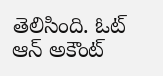తెలిసింది. ఓట్ ఆన్ అకౌంట్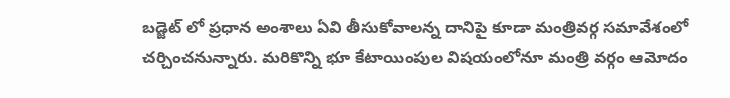బడ్జెట్ లో ప్రధాన అంశాలు ఏవి తీసుకోవాలన్న దానిపై కూడా మంత్రివర్గ సమావేశంలో చర్చించనున్నారు. మరికొన్ని భూ కేటాయింపుల విషయంలోనూ మంత్రి వర్గం ఆమోదం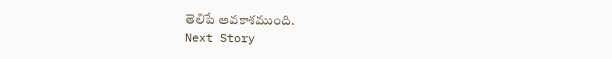తెలిపే అవకాశముంది.
Next Story